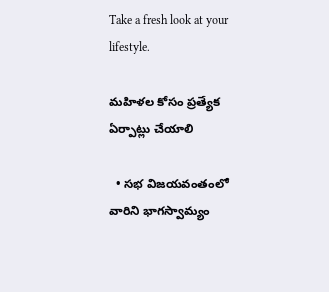Take a fresh look at your lifestyle.

మహిళల కోసం ప్రత్యేక ఏర్పాట్లు చేయాలి

  • సభ విజయవంతంలో వారిని భాగస్వామ్యం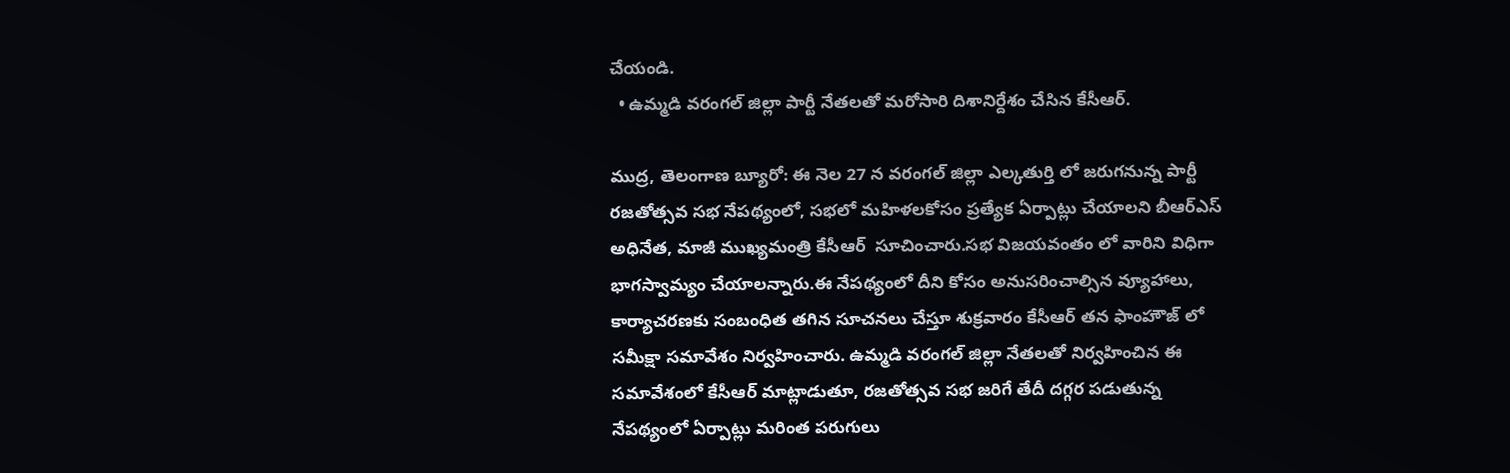చేయండి.
  • ఉమ్మడి వరంగల్ జిల్లా పార్టీ నేతలతో మరోసారి దిశానిర్దేశం చేసిన కేసీఆర్.

ముద్ర, తెలంగాణ బ్యూరో: ఈ నెల 27 న వరంగల్ జిల్లా ఎల్కతుర్తి లో జరుగనున్న పార్టీ రజతోత్సవ సభ నేపథ్యంలో, సభలో మహిళలకోసం ప్రత్యేక ఏర్పాట్లు చేయాలని బీఆర్ఎస్ అధినేత, మాజీ ముఖ్యమంత్రి కేసీఆర్  సూచించారు.సభ విజయవంతం లో వారిని విధిగా భాగస్వామ్యం చేయాలన్నారు.ఈ నేపథ్యంలో దీని కోసం అనుసరించాల్సిన వ్యూహాలు, కార్యాచరణకు సంబంధిత తగిన సూచనలు చేస్తూ శుక్రవారం కేసీఆర్ తన ఫాంహౌజ్ లో సమీక్షా సమావేశం నిర్వహించారు. ఉమ్మడి వరంగల్ జిల్లా నేతలతో నిర్వహించిన ఈ సమావేశంలో కేసీఆర్ మాట్లాడుతూ, రజతోత్సవ సభ జరిగే తేదీ దగ్గర పడుతున్న నేపథ్యంలో ఏర్పాట్లు మరింత పరుగులు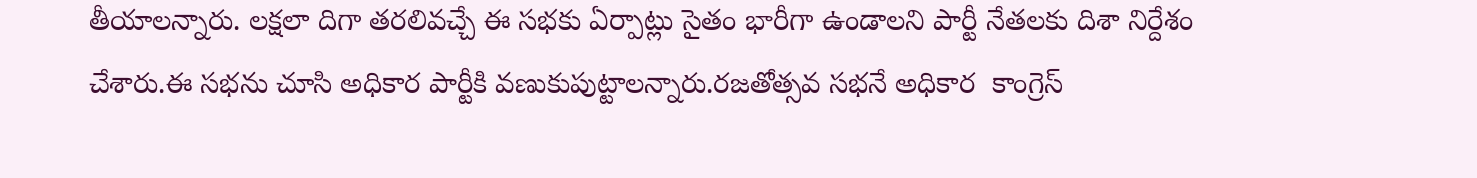తీయాలన్నారు. లక్షలా దిగా తరలివచ్చే ఈ సభకు ఏర్పాట్లు సైతం భారీగా ఉండాలని పార్టీ నేతలకు దిశా నిర్దేశం చేశారు.ఈ సభను చూసి అధికార పార్టీకి వణుకుపుట్టాలన్నారు.రజతోత్సవ సభనే అధికార  కాంగ్రెస్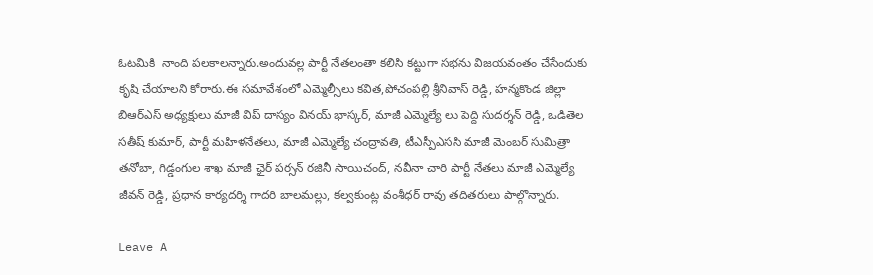ఓటమికి  నాంది పలకాలన్నారు.అందువల్ల పార్టీ నేతలంతా కలిసి కట్టుగా సభను విజయవంతం చేసేందుకు కృషి చేయాలని కోరారు.ఈ సమావేశంలో ఎమ్మెల్సీలు కవిత,పోచంపల్లి శ్రీనివాస్ రెడ్డి, హన్మకొండ జిల్లా బిఆర్ఎస్ అధ్యక్షులు మాజీ విప్ దాస్యం వినయ్ భాస్కర్, మాజీ ఎమ్మెల్యే లు పెద్ది సుదర్శన్ రెడ్డి, ఒడితెల సతీష్ కుమార్, పార్టీ మహిళనేతలు, మాజీ ఎమ్మెల్యే చంద్రావతి, టీఎస్పీఎససి మాజీ మెంబర్ సుమిత్రా తనోబా, గిడ్డంగుల శాఖ మాజీ ఛైర్ పర్సన్ రజినీ సాయిచంద్, నవీనా చారి పార్టీ నేతలు మాజీ ఎమ్మెల్యే  జీవన్ రెడ్డి, ప్రధాన కార్యదర్శి గాదరి బాలమల్లు, కల్వకుంట్ల వంశీధర్ రావు తదితరులు పాల్గొన్నారు.

Leave A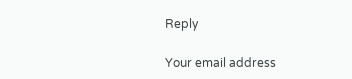Reply

Your email address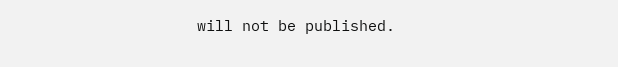will not be published.